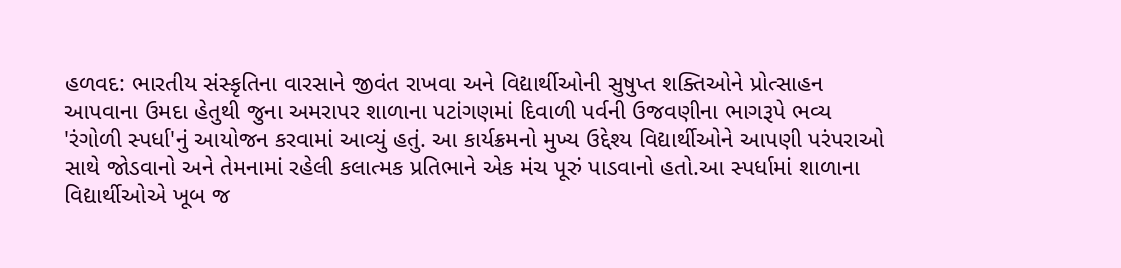હળવદ: ભારતીય સંસ્કૃતિના વારસાને જીવંત રાખવા અને વિદ્યાર્થીઓની સુષુપ્ત શક્તિઓને પ્રોત્સાહન આપવાના ઉમદા હેતુથી જુના અમરાપર શાળાના પટાંગણમાં દિવાળી પર્વની ઉજવણીના ભાગરૂપે ભવ્ય 'રંગોળી સ્પર્ધા'નું આયોજન કરવામાં આવ્યું હતું. આ કાર્યક્રમનો મુખ્ય ઉદ્દેશ્ય વિદ્યાર્થીઓને આપણી પરંપરાઓ સાથે જોડવાનો અને તેમનામાં રહેલી કલાત્મક પ્રતિભાને એક મંચ પૂરું પાડવાનો હતો.આ સ્પર્ધામાં શાળાના વિદ્યાર્થીઓએ ખૂબ જ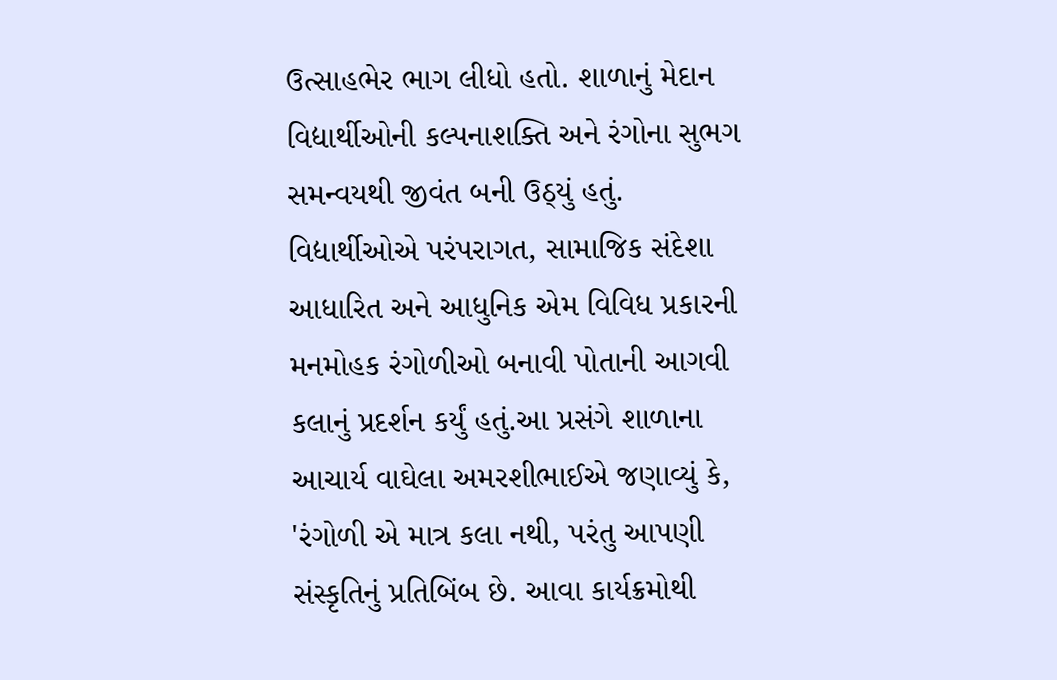ઉત્સાહભેર ભાગ લીધો હતો. શાળાનું મેદાન વિદ્યાર્થીઓની કલ્પનાશક્તિ અને રંગોના સુભગ સમન્વયથી જીવંત બની ઉઠ્યું હતું. વિદ્યાર્થીઓએ પરંપરાગત, સામાજિક સંદેશા આધારિત અને આધુનિક એમ વિવિધ પ્રકારની મનમોહક રંગોળીઓ બનાવી પોતાની આગવી કલાનું પ્રદર્શન કર્યું હતું.આ પ્રસંગે શાળાના આચાર્ય વાઘેલા અમરશીભાઈએ જણાવ્યું કે, 'રંગોળી એ માત્ર કલા નથી, પરંતુ આપણી સંસ્કૃતિનું પ્રતિબિંબ છે. આવા કાર્યક્રમોથી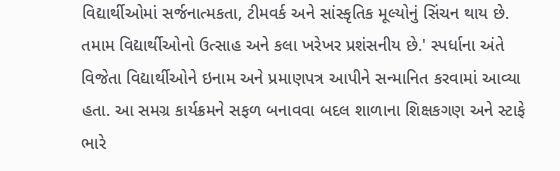વિદ્યાર્થીઓમાં સર્જનાત્મકતા, ટીમવર્ક અને સાંસ્કૃતિક મૂલ્યોનું સિંચન થાય છે. તમામ વિદ્યાર્થીઓનો ઉત્સાહ અને કલા ખરેખર પ્રશંસનીય છે.' સ્પર્ધાના અંતે વિજેતા વિદ્યાર્થીઓને ઇનામ અને પ્રમાણપત્ર આપીને સન્માનિત કરવામાં આવ્યા હતા. આ સમગ્ર કાર્યક્રમને સફળ બનાવવા બદલ શાળાના શિક્ષકગણ અને સ્ટાફે ભારે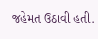જહેમત ઉઠાવી હતી.